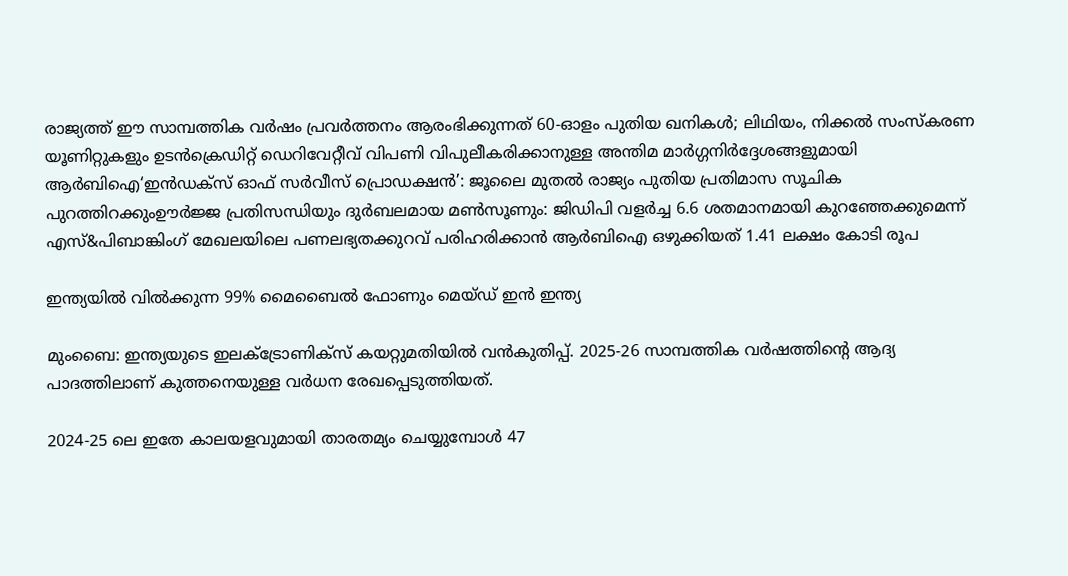രാജ്യത്ത് ഈ സാമ്പത്തിക വർഷം പ്രവർത്തനം ആരംഭിക്കുന്നത് 60-ഓളം പുതിയ ഖനികൾ; ലിഥിയം, നിക്കൽ സംസ്‌കരണ യൂണിറ്റുകളും ഉടൻക്രെഡിറ്റ് ഡെറിവേറ്റീവ് വിപണി വിപുലീകരിക്കാനുള്ള അന്തിമ മാർഗ്ഗനിർദ്ദേശങ്ങളുമായി ആർബിഐ‘ഇൻഡക്സ് ഓഫ് സർവീസ് പ്രൊഡക്ഷൻ’: ജൂലൈ മുതൽ രാജ്യം പുതിയ പ്രതിമാസ സൂചിക പുറത്തിറക്കുംഊർജ്ജ പ്രതിസന്ധിയും ദുർബലമായ മൺസൂണും: ജിഡിപി വളർച്ച 6.6 ശതമാനമായി കുറഞ്ഞേക്കുമെന്ന് എസ്&പിബാങ്കിംഗ് മേഖലയിലെ പണലഭ്യതക്കുറവ് പരിഹരിക്കാൻ ആർബിഐ ഒഴുക്കിയത് 1.41 ലക്ഷം കോടി രൂപ

ഇന്ത്യയില്‍ വില്‍ക്കുന്ന 99% മൈബൈല്‍ ഫോണും മെയ്ഡ് ഇൻ ഇന്ത്യ

മുംബൈ: ഇന്ത്യയുടെ ഇലക്‌ട്രോണിക്സ് കയറ്റുമതിയില്‍ വൻകുതിപ്പ്. 2025-26 സാമ്പത്തിക വർഷത്തിന്റെ ആദ്യ പാദത്തിലാണ് കുത്തനെയുള്ള വർധന രേഖപ്പെടുത്തിയത്.

2024-25 ലെ ഇതേ കാലയളവുമായി താരതമ്യം ചെയ്യുമ്പോള്‍ 47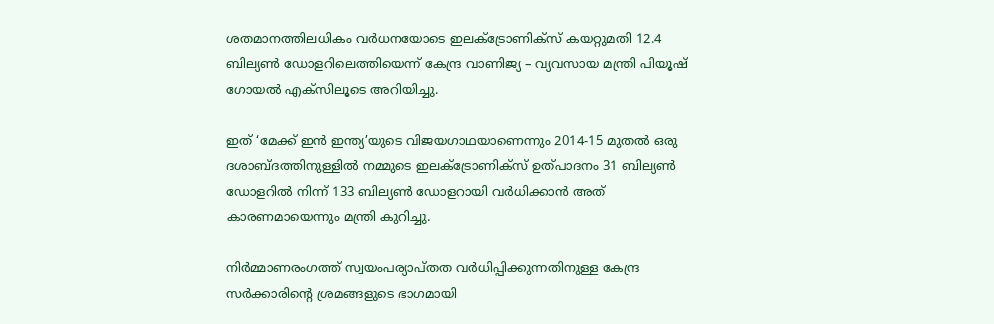ശതമാനത്തിലധികം വർധനയോടെ ഇലക്‌ട്രോണിക്സ് കയറ്റുമതി 12.4 ബില്യണ്‍ ഡോളറിലെത്തിയെന്ന് കേന്ദ്ര വാണിജ്യ – വ്യവസായ മന്ത്രി പിയൂഷ് ഗോയല്‍ എക്സിലൂടെ അറിയിച്ചു.

ഇത് ‘മേക്ക് ഇൻ ഇന്ത്യ’യുടെ വിജയഗാഥയാണെന്നും 2014-15 മുതല്‍ ഒരു ദശാബ്ദത്തിനുള്ളില്‍ നമ്മുടെ ഇലക്‌ട്രോണിക്സ് ഉത്പാദനം 31 ബില്യണ്‍ ഡോളറില്‍ നിന്ന് 133 ബില്യണ്‍ ഡോളറായി വർധിക്കാൻ അത് കാരണമായെന്നും മന്ത്രി കുറിച്ചു.

നിർമ്മാണരംഗത്ത് സ്വയംപര്യാപ്തത വർധിപ്പിക്കുന്നതിനുള്ള കേന്ദ്ര സർക്കാരിന്റെ ശ്രമങ്ങളുടെ ഭാഗമായി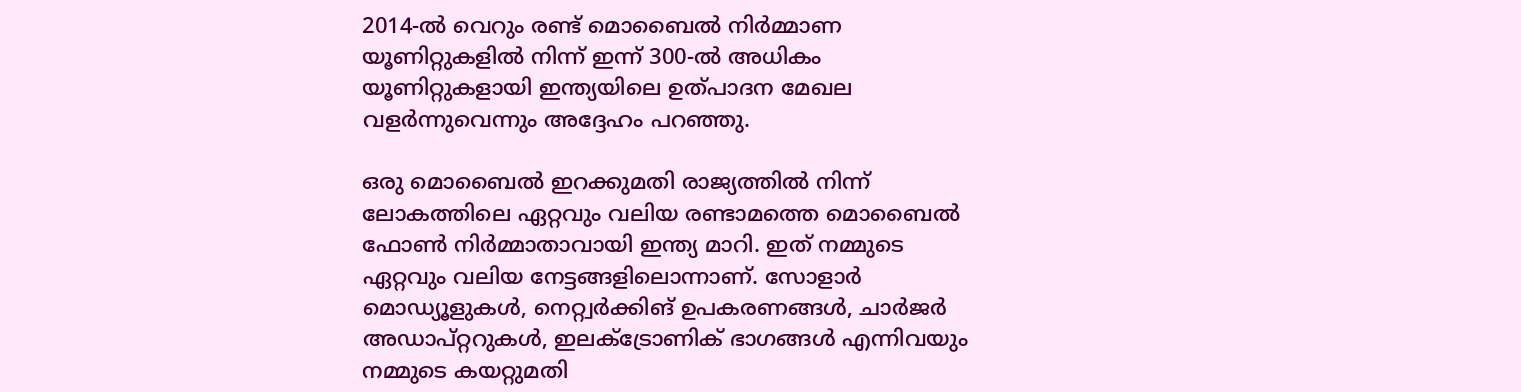2014-ല്‍ വെറും രണ്ട് മൊബൈല്‍ നിർമ്മാണ യൂണിറ്റുകളില്‍ നിന്ന് ഇന്ന് 300-ല്‍ അധികം യൂണിറ്റുകളായി ഇന്ത്യയിലെ ഉത്പാദന മേഖല വളർന്നുവെന്നും അദ്ദേഹം പറഞ്ഞു.

ഒരു മൊബൈല്‍ ഇറക്കുമതി രാജ്യത്തില്‍ നിന്ന് ലോകത്തിലെ ഏറ്റവും വലിയ രണ്ടാമത്തെ മൊബൈല്‍ ഫോണ്‍ നിർമ്മാതാവായി ഇന്ത്യ മാറി. ഇത് നമ്മുടെ ഏറ്റവും വലിയ നേട്ടങ്ങളിലൊന്നാണ്. സോളാർ മൊഡ്യൂളുകള്‍, നെറ്റ്വർക്കിങ് ഉപകരണങ്ങള്‍, ചാർജർ അഡാപ്റ്ററുകള്‍, ഇലക്‌ട്രോണിക് ഭാഗങ്ങള്‍ എന്നിവയും നമ്മുടെ കയറ്റുമതി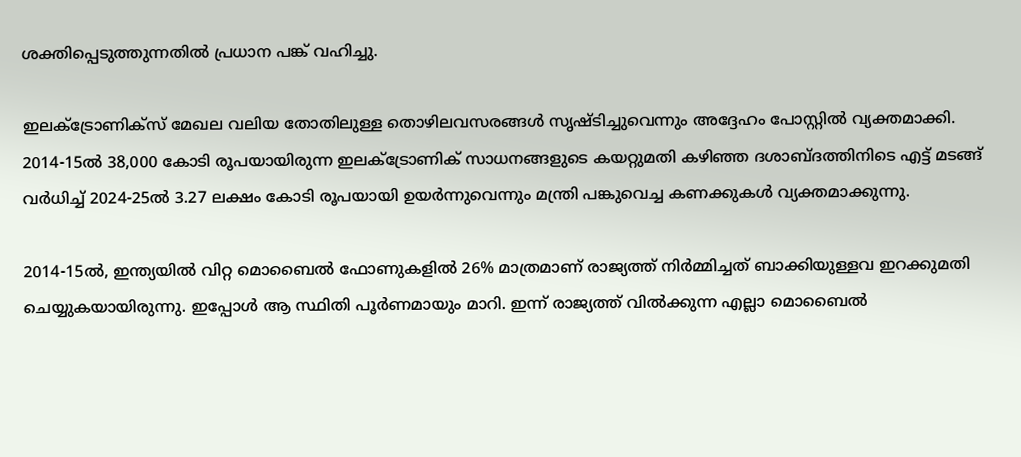ശക്തിപ്പെടുത്തുന്നതില്‍ പ്രധാന പങ്ക് വഹിച്ചു.

ഇലക്‌ട്രോണിക്സ് മേഖല വലിയ തോതിലുള്ള തൊഴിലവസരങ്ങള്‍ സൃഷ്ടിച്ചുവെന്നും അദ്ദേഹം പോസ്റ്റില്‍ വ്യക്തമാക്കി. 2014-15ല്‍ 38,000 കോടി രൂപയായിരുന്ന ഇലക്‌ട്രോണിക് സാധനങ്ങളുടെ കയറ്റുമതി കഴിഞ്ഞ ദശാബ്ദത്തിനിടെ എട്ട് മടങ്ങ് വർധിച്ച്‌ 2024-25ല്‍ 3.27 ലക്ഷം കോടി രൂപയായി ഉയർന്നുവെന്നും മന്ത്രി പങ്കുവെച്ച കണക്കുകള്‍ വ്യക്തമാക്കുന്നു.

2014-15ല്‍, ഇന്ത്യയില്‍ വിറ്റ മൊബൈല്‍ ഫോണുകളില്‍ 26% മാത്രമാണ് രാജ്യത്ത് നിർമ്മിച്ചത് ബാക്കിയുള്ളവ ഇറക്കുമതി ചെയ്യുകയായിരുന്നു. ഇപ്പോള്‍ ആ സ്ഥിതി പൂർണമായും മാറി. ഇന്ന് രാജ്യത്ത് വില്‍ക്കുന്ന എല്ലാ മൊബൈല്‍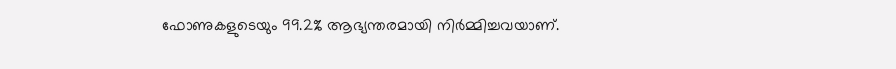ഫോണുകളുടെയും 99.2% ആഭ്യന്തരമായി നിർമ്മിച്ചവയാണ്.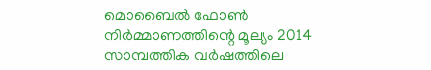മൊബൈല്‍ ഫോണ്‍ നിർമ്മാണത്തിന്റെ മൂല്യം 2014 സാമ്പത്തിക വർഷത്തിലെ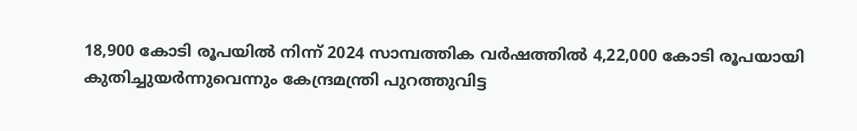18,900 കോടി രൂപയില്‍ നിന്ന് 2024 സാമ്പത്തിക വർഷത്തില്‍ 4,22,000 കോടി രൂപയായി കുതിച്ചുയർന്നുവെന്നും കേന്ദ്രമന്ത്രി പുറത്തുവിട്ട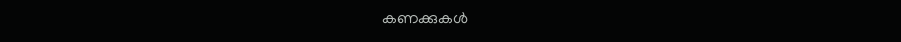കണക്കുകള്‍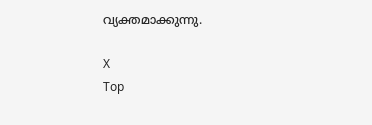വ്യക്തമാക്കുന്നു.

X
Top